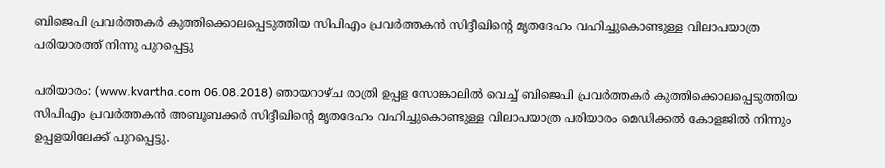ബിജെപി പ്രവര്‍ത്തകര്‍ കുത്തിക്കൊലപ്പെടുത്തിയ സിപിഎം പ്രവര്‍ത്തകന്‍ സിദ്ദീഖിന്റെ മൃതദേഹം വഹിച്ചുകൊണ്ടുള്ള വിലാപയാത്ര പരിയാരത്ത് നിന്നു പുറപ്പെട്ടു

പരിയാരം: (www.kvartha.com 06.08.2018) ഞായറാഴ്ച രാത്രി ഉപ്പള സോങ്കാലില്‍ വെച്ച് ബിജെപി പ്രവര്‍ത്തകര്‍ കുത്തിക്കൊലപ്പെടുത്തിയ സിപിഎം പ്രവര്‍ത്തകന്‍ അബൂബക്കര്‍ സിദ്ദീഖിന്റെ മൃതദേഹം വഹിച്ചുകൊണ്ടുള്ള വിലാപയാത്ര പരിയാരം മെഡിക്കല്‍ കോളജില്‍ നിന്നും ഉപ്പളയിലേക്ക് പുറപ്പെട്ടു.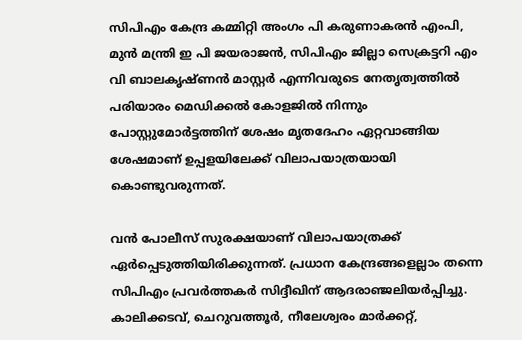സിപിഎം കേന്ദ്ര കമ്മിറ്റി അംഗം പി കരുണാകരന്‍ എംപി, മുന്‍ മന്ത്രി ഇ പി ജയരാജന്‍, സിപിഎം ജില്ലാ സെക്രട്ടറി എം വി ബാലകൃഷ്ണന്‍ മാസ്റ്റര്‍ എന്നിവരുടെ നേതൃത്വത്തില്‍ പരിയാരം മെഡിക്കല്‍ കോളജില്‍ നിന്നും പോസ്റ്റുമോര്‍ട്ടത്തിന് ശേഷം മൃതദേഹം ഏറ്റവാങ്ങിയ ശേഷമാണ് ഉപ്പളയിലേക്ക് വിലാപയാത്രയായി കൊണ്ടുവരുന്നത്.

വന്‍ പോലീസ് സുരക്ഷയാണ് വിലാപയാത്രക്ക് ഏര്‍പ്പെടുത്തിയിരിക്കുന്നത്. പ്രധാന കേന്ദ്രങ്ങളെല്ലാം തന്നെ സിപിഎം പ്രവര്‍ത്തകര്‍ സിദ്ദീഖിന് ആദരാഞ്ജലിയര്‍പ്പിച്ചു. കാലിക്കടവ്, ചെറുവത്തൂര്‍, നീലേശ്വരം മാര്‍ക്കറ്റ്,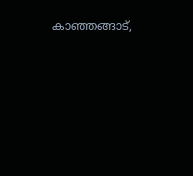കാഞ്ഞങ്ങാട്,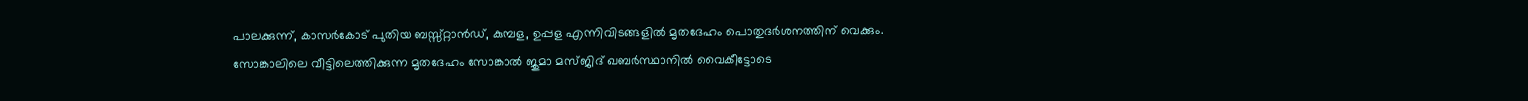പാലക്കുന്ന്, കാസര്‍കോട് പുതിയ ബസ്സ്റ്റാന്‍ഡ്, കുമ്പള, ഉപ്പള എന്നിവിടങ്ങളില്‍ മൃതദേഹം പൊതുദര്‍ശനത്തിന് വെക്കും. സോങ്കാലിലെ വീട്ടിലെത്തിക്കുന്ന മൃതദേഹം സോങ്കാല്‍ ജുമാ മസ്ജിദ് ഖബര്‍സ്ഥാനില്‍ വൈകീട്ടോടെ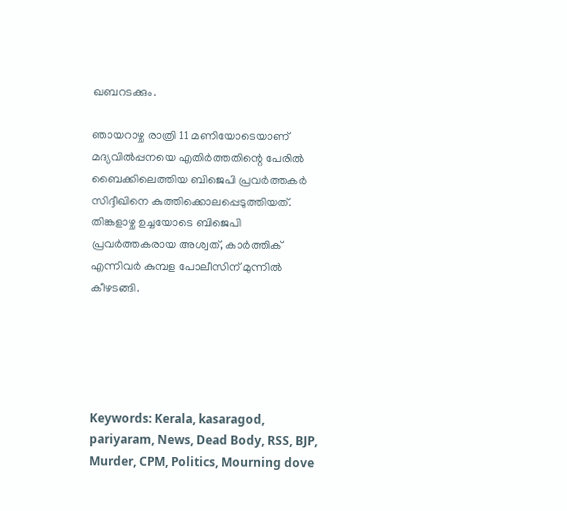ഖബറടക്കും.

ഞായറാഴ്ച രാത്രി 11 മണിയോടെയാണ് മദ്യവില്‍പ്പനയെ എതിര്‍ത്തതിന്റെ പേരില്‍ ബൈക്കിലെത്തിയ ബിജെപി പ്രവര്‍ത്തകര്‍ സിദ്ദീഖിനെ കുത്തിക്കൊലപ്പെടുത്തിയത്. തിങ്കളാഴ്ച ഉച്ചയോടെ ബിജെപി പ്രവര്‍ത്തകരായ അശ്വത്, കാര്‍ത്തിക് എന്നിവര്‍ കുമ്പള പോലീസിന് മുന്നില്‍ കീഴടങ്ങി.





Keywords: Kerala, kasaragod, pariyaram, News, Dead Body, RSS, BJP, Murder, CPM, Politics, Mourning dove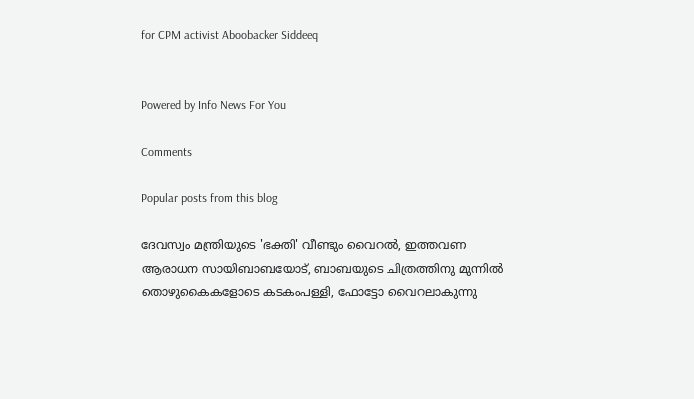for CPM activist Aboobacker Siddeeq


Powered by Info News For You

Comments

Popular posts from this blog

ദേവസ്വം മന്ത്രിയുടെ 'ഭക്തി' വീണ്ടും വൈറല്‍, ഇത്തവണ ആരാധന സായിബാബയോട്, ബാബയുടെ ചിത്രത്തിനു മുന്നില്‍ തൊഴുകൈകളോടെ കടകംപള്ളി, ഫോട്ടോ വൈറലാകുന്നു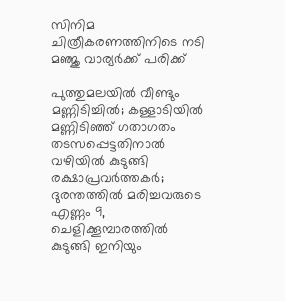സിനിമ ചിത്രീകരണത്തിനിടെ നടി മഞ്ജു വാര്യര്‍ക്ക് പരിക്ക്

പുത്തുമലയില്‍ വീണ്ടും മണ്ണിടിച്ചില്‍; കള്ളാടിയില്‍ മണ്ണിടിഞ്ഞ് ഗതാഗതം തടസപ്പെട്ടതിനാല്‍ വഴിയില്‍ കുടുങ്ങി രക്ഷാപ്രവര്‍ത്തകര്‍; ദുരന്തത്തില്‍ മരിച്ചവരുടെ എണ്ണം 9, ചെളിക്കൂമ്പാരത്തില്‍ കുടുങ്ങി ഇനിയും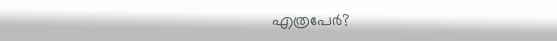എത്രപേര്‍?